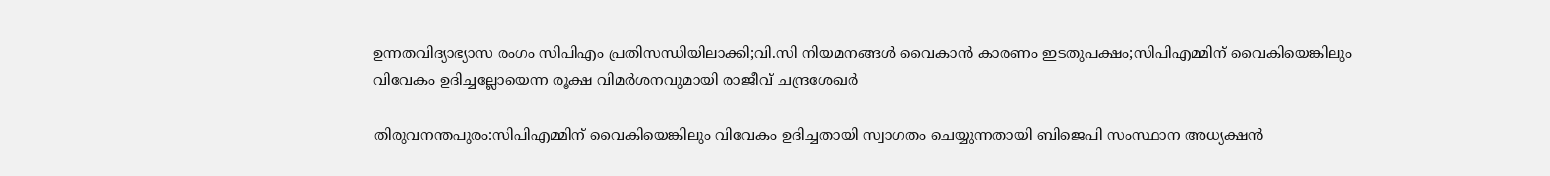ഉന്നതവിദ്യാഭ്യാസ രംഗം സിപിഎം പ്രതിസന്ധിയിലാക്കി;വി.സി നിയമനങ്ങൾ വൈകാൻ കാരണം ഇടതുപക്ഷം;സിപിഎമ്മിന് വൈകിയെങ്കിലും വിവേകം ഉദിച്ചല്ലോയെന്ന രൂക്ഷ വിമർശനവുമായി രാജീവ്‌ ചന്ദ്രശേഖർ

തിരുവനന്തപുരം:സിപിഎമ്മിന് വൈകിയെങ്കിലും വിവേകം ഉദിച്ചതായി സ്വാഗതം ചെയ്യുന്നതായി ബിജെപി സംസ്ഥാന അധ്യക്ഷൻ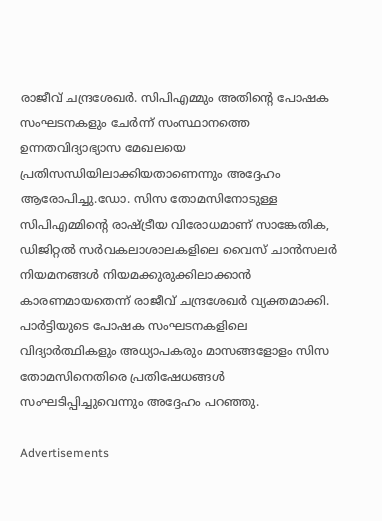രാജീവ്‌ ചന്ദ്രശേഖർ. സിപിഎമ്മും അതിന്റെ പോഷക സംഘടനകളും ചേർന്ന് സംസ്ഥാനത്തെ ഉന്നതവിദ്യാഭ്യാസ മേഖലയെ പ്രതിസന്ധിയിലാക്കിയതാണെന്നും അദ്ദേഹം ആരോപിച്ചു.ഡോ. സിസ തോമസിനോടുള്ള സിപിഎമ്മിന്റെ രാഷ്ട്രീയ വിരോധമാണ് സാങ്കേതിക, ഡിജിറ്റൽ സർവകലാശാലകളിലെ വൈസ് ചാൻസലർ നിയമനങ്ങൾ നിയമക്കുരുക്കിലാക്കാൻ കാരണമായതെന്ന് രാജീവ് ചന്ദ്രശേഖർ വ്യക്തമാക്കി. പാർട്ടിയുടെ പോഷക സംഘടനകളിലെ വിദ്യാർത്ഥികളും അധ്യാപകരും മാസങ്ങളോളം സിസ തോമസിനെതിരെ പ്രതിഷേധങ്ങൾ സംഘടിപ്പിച്ചുവെന്നും അദ്ദേഹം പറഞ്ഞു.

Advertisements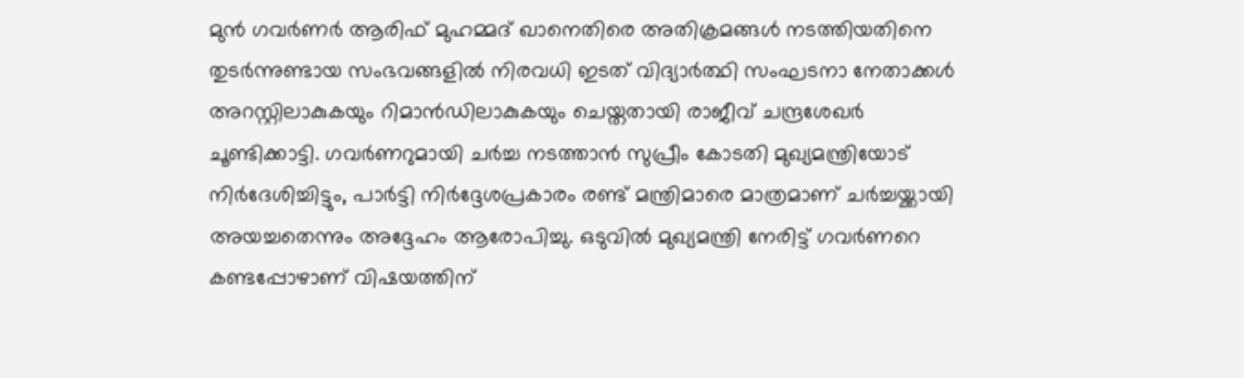മുൻ ഗവർണർ ആരിഫ് മുഹമ്മദ് ഖാനെതിരെ അതിക്രമങ്ങൾ നടത്തിയതിനെ തുടർന്നുണ്ടായ സംഭവങ്ങളിൽ നിരവധി ഇടത് വിദ്യാർത്ഥി സംഘടനാ നേതാക്കൾ അറസ്റ്റിലാകുകയും റിമാൻഡിലാകുകയും ചെയ്തതായി രാജീവ് ചന്ദ്രശേഖർ ചൂണ്ടിക്കാട്ടി. ഗവർണറുമായി ചർച്ച നടത്താൻ സുപ്രീം കോടതി മുഖ്യമന്ത്രിയോട് നിർദേശിച്ചിട്ടും, പാർട്ടി നിർദ്ദേശപ്രകാരം രണ്ട് മന്ത്രിമാരെ മാത്രമാണ് ചർച്ചയ്ക്കായി അയച്ചതെന്നും അദ്ദേഹം ആരോപിച്ചു. ഒടുവിൽ മുഖ്യമന്ത്രി നേരിട്ട് ഗവർണറെ കണ്ടപ്പോഴാണ് വിഷയത്തിന്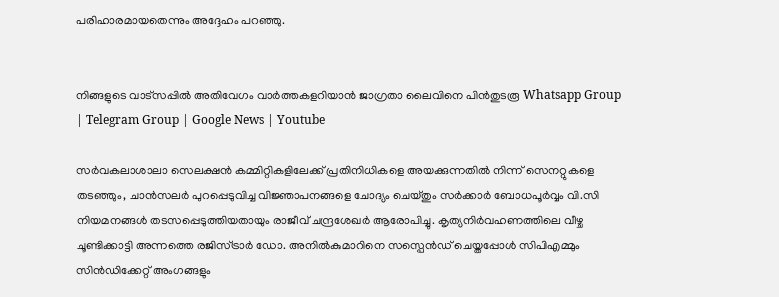പരിഹാരമായതെന്നും അദ്ദേഹം പറഞ്ഞു.


നിങ്ങളുടെ വാട്സപ്പിൽ അതിവേഗം വാർത്തകളറിയാൻ ജാഗ്രതാ ലൈവിനെ പിൻതുടരൂ Whatsapp Group | Telegram Group | Google News | Youtube

സർവകലാശാലാ സെലക്ഷൻ കമ്മിറ്റികളിലേക്ക് പ്രതിനിധികളെ അയക്കുന്നതിൽ നിന്ന് സെനറ്റുകളെ തടഞ്ഞും, ചാൻസലർ പുറപ്പെടുവിച്ച വിജ്ഞാപനങ്ങളെ ചോദ്യം ചെയ്തും സർക്കാർ ബോധപൂർവ്വം വി.സി നിയമനങ്ങൾ തടസപ്പെടുത്തിയതായും രാജീവ് ചന്ദ്രശേഖർ ആരോപിച്ചു. കൃത്യനിർവഹണത്തിലെ വീഴ്ച ചൂണ്ടിക്കാട്ടി അന്നത്തെ രജിസ്ട്രാർ ഡോ. അനിൽകുമാറിനെ സസ്പെൻഡ് ചെയ്തപ്പോൾ സിപിഎമ്മും സിൻഡിക്കേറ്റ് അംഗങ്ങളും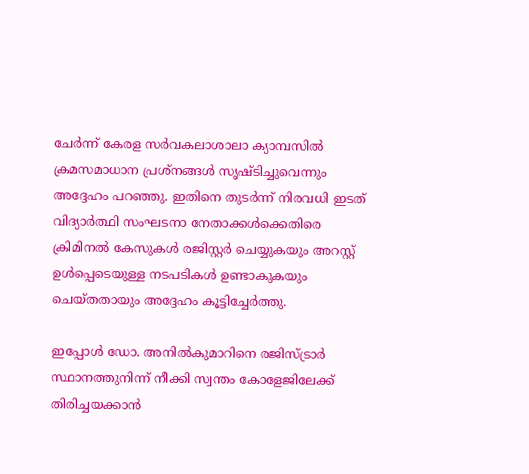ചേർന്ന് കേരള സർവകലാശാലാ ക്യാമ്പസിൽ ക്രമസമാധാന പ്രശ്നങ്ങൾ സൃഷ്ടിച്ചുവെന്നും അദ്ദേഹം പറഞ്ഞു. ഇതിനെ തുടർന്ന് നിരവധി ഇടത് വിദ്യാർത്ഥി സംഘടനാ നേതാക്കൾക്കെതിരെ ക്രിമിനൽ കേസുകൾ രജിസ്റ്റർ ചെയ്യുകയും അറസ്റ്റ് ഉൾപ്പെടെയുള്ള നടപടികൾ ഉണ്ടാകുകയും ചെയ്തതായും അദ്ദേഹം കൂട്ടിച്ചേർത്തു.

ഇപ്പോൾ ഡോ. അനിൽകുമാറിനെ രജിസ്ട്രാർ സ്ഥാനത്തുനിന്ന് നീക്കി സ്വന്തം കോളേജിലേക്ക് തിരിച്ചയക്കാൻ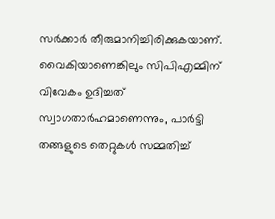സർക്കാർ തീരുമാനിച്ചിരിക്കുകയാണ്. വൈകിയാണെങ്കിലും സിപിഎമ്മിന് വിവേകം ഉദിച്ചത് സ്വാഗതാർഹമാണെന്നും, പാർട്ടി തങ്ങളുടെ തെറ്റുകൾ സമ്മതിച്ച്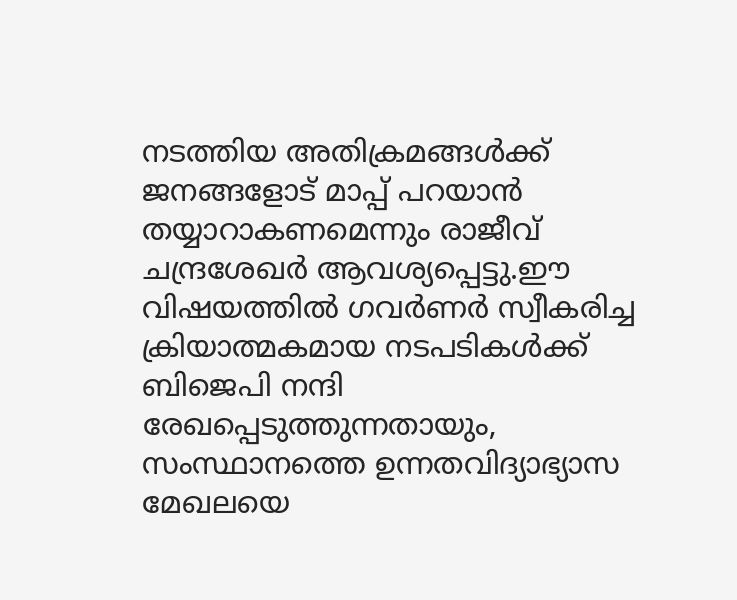നടത്തിയ അതിക്രമങ്ങൾക്ക് ജനങ്ങളോട് മാപ്പ് പറയാൻ തയ്യാറാകണമെന്നും രാജീവ് ചന്ദ്രശേഖർ ആവശ്യപ്പെട്ടു.ഈ വിഷയത്തിൽ ഗവർണർ സ്വീകരിച്ച ക്രിയാത്മകമായ നടപടികൾക്ക് ബിജെപി നന്ദി രേഖപ്പെടുത്തുന്നതായും, സംസ്ഥാനത്തെ ഉന്നതവിദ്യാഭ്യാസ മേഖലയെ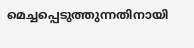മെച്ചപ്പെടുത്തുന്നതിനായി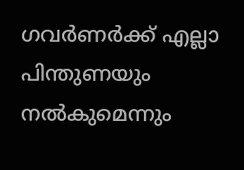ഗവർണർക്ക് എല്ലാ പിന്തുണയും നൽകുമെന്നും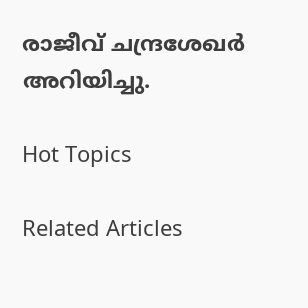രാജീവ് ചന്ദ്രശേഖർ അറിയിച്ചു.

Hot Topics

Related Articles